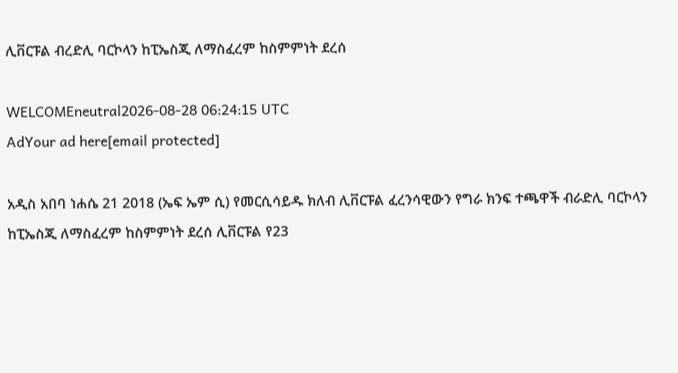ሊቨርፑል ብረድሊ ባርኮላን ከፒኤስጂ ለማስፈረም ከስምምነት ደረሰ

WELCOMEneutral2026-08-28 06:24:15 UTC
AdYour ad here[email protected]

አዲስ አበባ ነሐሴ 21 2018 (ኤፍ ኤም ሲ) የመርሲሳይዱ ክለብ ሊቨርፑል ፈረንሳዊውን የግራ ክንፍ ተጫዋች ብራድሊ ባርኮላን ከፒኤስጂ ለማስፈረም ከስምምነት ደረሰ ሊቨርፑል የ23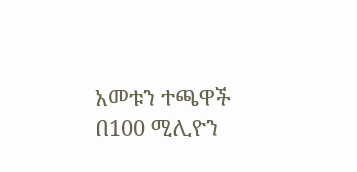አመቱን ተጫዋች በ100 ሚሊዮን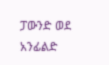ፓውንድ ወደ አንፊልድ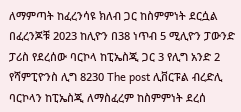ለማምጣት ከፈረንሳዩ ክለብ ጋር ከስምምነት ደርሷል በፈረንጆቹ 2023 ከሊዮን በ38 ነጥብ 5 ሚሊዮን ፓውንድ ፓሪስ የደረሰው ባርኮላ ከፒኤስጂ ጋር 3 የሊግ አንድ 2 የሻምፒዮንስ ሊግ 8230 The post ሊቨርፑል ብረድሊ ባርኮላን ከፒኤስጂ ለማስፈረም ከስምምነት ደረሰ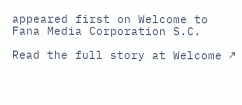appeared first on Welcome to Fana Media Corporation S.C.

Read the full story at Welcome ↗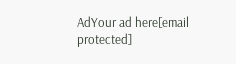AdYour ad here[email protected]